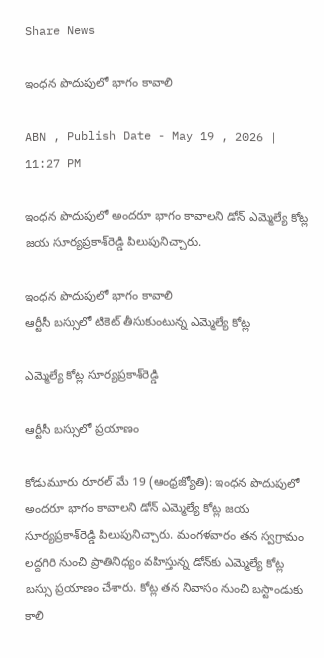Share News

ఇంధన పొదుపులో భాగం కావాలి

ABN , Publish Date - May 19 , 2026 | 11:27 PM

ఇంధన పొదుపులో అందరూ భాగం కావాలని డోన్‌ ఎమ్మెల్యే కోట్ల జయ సూర్యప్రకాశ్‌రెడ్డి పిలుపునిచ్చారు.

ఇంధన పొదుపులో భాగం కావాలి
ఆర్టీసీ బస్సులో టికెట్‌ తీసుకుంటున్న ఎమ్మెల్యే కోట్ల

ఎమ్మెల్యే కోట్ల సూర్యప్రకాశ్‌రెడ్డి

ఆర్టీసీ బస్సులో ప్రయాణం

కోడుమూరు రూరల్‌ మే 19 (ఆంధ్రజ్యోతి): ఇంధన పొదుపులో అందరూ భాగం కావాలని డోన్‌ ఎమ్మెల్యే కోట్ల జయ సూర్యప్రకాశ్‌రెడ్డి పిలుపునిచ్చారు. మంగళవారం తన స్వగ్రామం లద్దగిరి నుంచి ప్రాతినిధ్యం వహిస్తున్న డోన్‌కు ఎమ్మెల్యే కోట్ల బస్సు ప్రయాణం చేశారు. కోట్ల తన నివాసం నుంచి బస్టాండుకు కాలి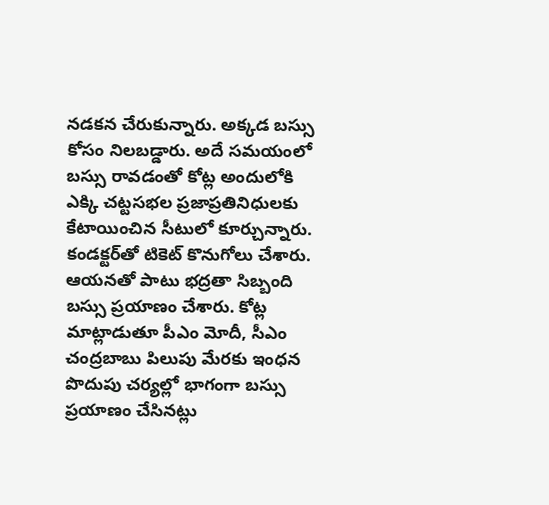నడకన చేరుకున్నారు. అక్కడ బస్సు కోసం నిలబడ్డారు. అదే సమయంలో బస్సు రావడంతో కోట్ల అందులోకి ఎక్కి చట్టసభల ప్రజాప్రతినిధులకు కేటాయించిన సీటులో కూర్చున్నారు. కండక్టర్‌తో టికెట్‌ కొనుగోలు చేశారు. ఆయనతో పాటు భద్రతా సిబ్బంది బస్సు ప్రయాణం చేశారు. కోట్ల మాట్లాడుతూ పీఎం మోదీ, సీఎం చంద్రబాబు పిలుపు మేరకు ఇంధన పొదుపు చర్యల్లో భాగంగా బస్సు ప్రయాణం చేసినట్లు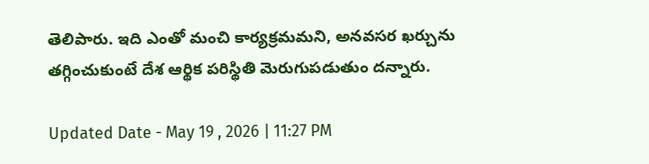తెలిపారు. ఇది ఎంతో మంచి కార్యక్రమమని, అనవసర ఖర్చును తగ్గించుకుంటే దేశ ఆర్థిక పరిస్థితి మెరుగుపడుతుం దన్నారు.

Updated Date - May 19 , 2026 | 11:27 PM